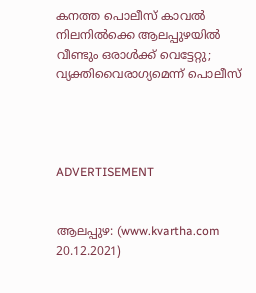കനത്ത പൊലീസ് കാവല്‍ നിലനില്‍ക്കെ ആലപ്പുഴയില്‍ വീണ്ടും ഒരാള്‍ക്ക് വെട്ടേറ്റു; വ്യക്തിവൈരാഗ്യമെന്ന് പൊലീസ്




ADVERTISEMENT


ആലപ്പുഴ: (www.kvartha.com 20.12.2021)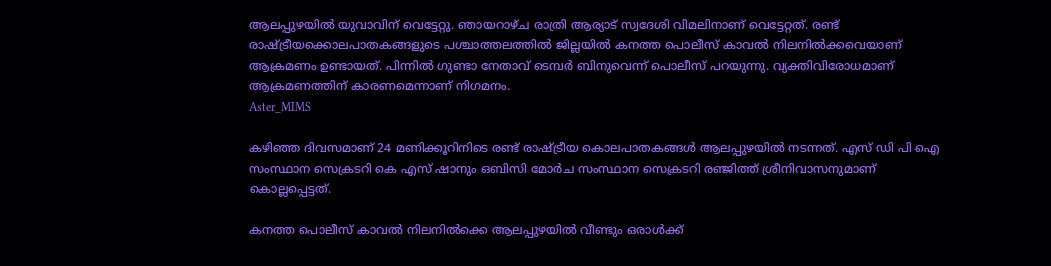ആലപ്പുഴയില്‍ യുവാവിന് വെട്ടേറ്റു. ഞായറാഴ്ച രാത്രി ആര്യാട് സ്വദേശി വിമലിനാണ് വെട്ടേറ്റത്. രണ്ട് രാഷ്ട്രീയക്കൊലപാതകങ്ങളുടെ പശ്ചാത്തലത്തില്‍ ജില്ലയില്‍ കനത്ത പൊലീസ് കാവല്‍ നിലനില്‍ക്കവെയാണ് ആക്രമണം ഉണ്ടായത്. പിന്നില്‍ ഗുണ്ടാ നേതാവ് ടെമ്പര്‍ ബിനുവെന്ന് പൊലീസ് പറയുന്നു. വ്യക്തിവിരോധമാണ് ആക്രമണത്തിന് കാരണമെന്നാണ് നിഗമനം.
Aster_MIMS

കഴിഞ്ഞ ദിവസമാണ് 24 മണിക്കൂറിനിടെ രണ്ട് രാഷ്ട്രീയ കൊലപാതകങ്ങള്‍ ആലപ്പുഴയില്‍ നടന്നത്. എസ് ഡി പി ഐ സംസ്ഥാന സെക്രടറി കെ എസ് ഷാനും ഒബിസി മോര്‍ച സംസ്ഥാന സെക്രടറി രഞ്ജിത്ത് ശ്രീനിവാസനുമാണ് കൊല്ലപ്പെട്ടത്.

കനത്ത പൊലീസ് കാവല്‍ നിലനില്‍ക്കെ ആലപ്പുഴയില്‍ വീണ്ടും ഒരാള്‍ക്ക്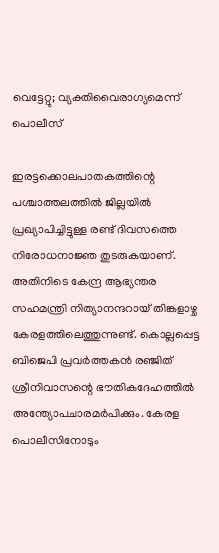വെട്ടേറ്റു; വ്യക്തിവൈരാഗ്യമെന്ന് പൊലീസ്

ഇരട്ടക്കൊലപാതകത്തിന്റെ പശ്ചാത്തലത്തില്‍ ജില്ലയില്‍ പ്രഖ്യാപിച്ചിട്ടുള്ള രണ്ട് ദിവസത്തെ നിരോധനാജ്ഞ തുടരുകയാണ്. അതിനിടെ കേന്ദ്ര ആഭ്യന്തര സഹമന്ത്രി നിത്യാനന്ദറായ് തിങ്കളാഴ്ച കേരളത്തിലെത്തുന്നുണ്ട്. കൊല്ലപ്പെട്ട ബിജെപി പ്രവര്‍ത്തകന്‍ രഞ്ജിത് ശ്രീനിവാസന്റെ ഭൗതികദേഹത്തില്‍ അന്ത്യോപചാരമര്‍പിക്കും. കേരള പൊലീസിനോടും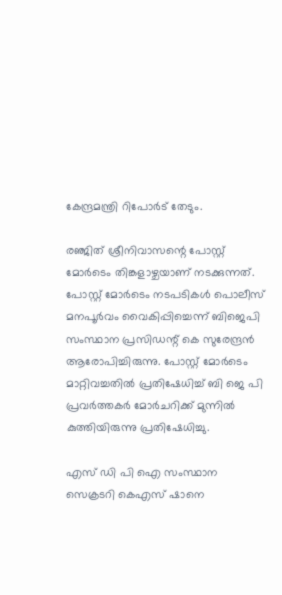കേന്ദ്രമന്ത്രി റിപോര്‍ട് തേടും.

രഞ്ജിത് ശ്രീനിവാസന്റെ പോസ്റ്റ് മോര്‍ടെം തിങ്കളാഴ്ചയാണ് നടക്കുന്നത്. പോസ്റ്റ് മോര്‍ടെം നടപടികള്‍ പൊലീസ് മനപൂര്‍വം വൈകിപ്പിച്ചെന്ന് ബിജെപി സംസ്ഥാന പ്രസിഡന്റ് കെ സുരേന്ദ്രന്‍ ആരോപിച്ചിരുന്നു. പോസ്റ്റ് മോര്‍ടെം മാറ്റിവച്ചതില്‍ പ്രതിഷേധിച്ച് ബി ജെ പി പ്രവര്‍ത്തകര്‍ മോര്‍ചറിക്ക് മുന്നില്‍ കുത്തിയിരുന്നു പ്രതിഷേധിച്ചു.

എസ് ഡി പി ഐ സംസ്ഥാന സെക്രടറി കെഎസ് ഷാനെ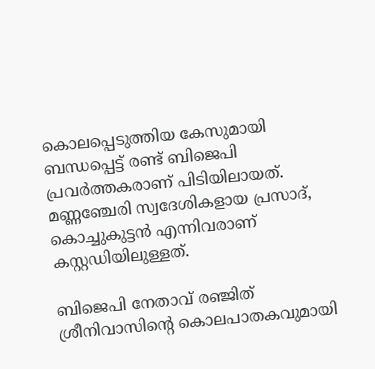കൊലപ്പെടുത്തിയ കേസുമായി ബന്ധപ്പെട്ട് രണ്ട് ബിജെപി പ്രവര്‍ത്തകരാണ് പിടിയിലായത്. മണ്ണഞ്ചേരി സ്വദേശികളായ പ്രസാദ്, കൊച്ചുകുട്ടന്‍ എന്നിവരാണ് കസ്റ്റഡിയിലുള്ളത്.

ബിജെപി നേതാവ് രഞ്ജിത് ശ്രീനിവാസിന്റെ കൊലപാതകവുമായി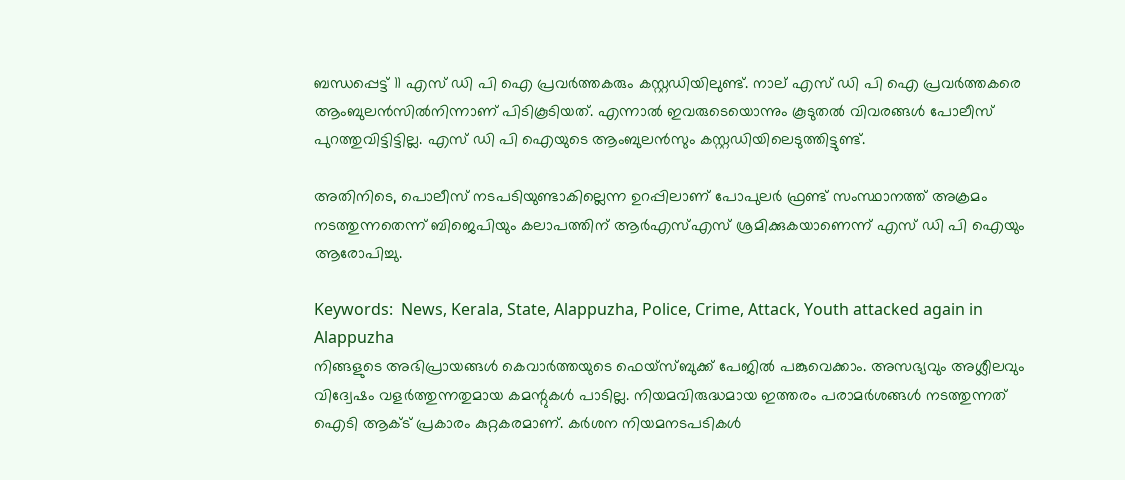ബന്ധപ്പെട്ട് 11 എസ് ഡി പി ഐ പ്രവര്‍ത്തകരും കസ്റ്റഡിയിലുണ്ട്. നാല് എസ് ഡി പി ഐ പ്രവര്‍ത്തകരെ ആംബുലന്‍സില്‍നിന്നാണ് പിടികൂടിയത്. എന്നാല്‍ ഇവരുടെയൊന്നും കൂടുതല്‍ വിവരങ്ങള്‍ പോലീസ് പുറത്തുവിട്ടിട്ടില്ല. എസ് ഡി പി ഐയുടെ ആംബുലന്‍സും കസ്റ്റഡിയിലെടുത്തിട്ടുണ്ട്.

അതിനിടെ, പൊലീസ് നടപടിയുണ്ടാകില്ലെന്ന ഉറപ്പിലാണ് പോപുലര്‍ ഫ്രണ്ട് സംസ്ഥാനത്ത് അക്രമം നടത്തുന്നതെന്ന് ബിജെപിയും കലാപത്തിന് ആര്‍എസ്എസ് ശ്രമിക്കുകയാണെന്ന് എസ് ഡി പി ഐയും ആരോപിച്ചു.

Keywords:  News, Kerala, State, Alappuzha, Police, Crime, Attack, Youth attacked again in Alappuzha
നിങ്ങളുടെ അഭിപ്രായങ്ങൾ കെവാർത്തയുടെ ഫെയ്‌സ്‌ബുക്ക് പേജിൽ പങ്കുവെക്കാം. അസഭ്യവും അശ്ലീലവും വിദ്വേഷം വളർത്തുന്നതുമായ കമന്റുകൾ പാടില്ല. നിയമവിരുദ്ധമായ ഇത്തരം പരാമർശങ്ങൾ നടത്തുന്നത് ഐടി ആക്ട് പ്രകാരം കുറ്റകരമാണ്. കർശന നിയമനടപടികൾ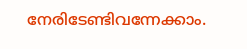നേരിടേണ്ടിവന്നേക്കാം.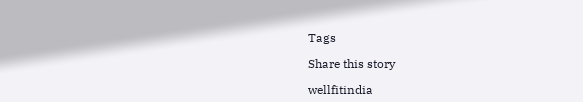Tags

Share this story

wellfitindia